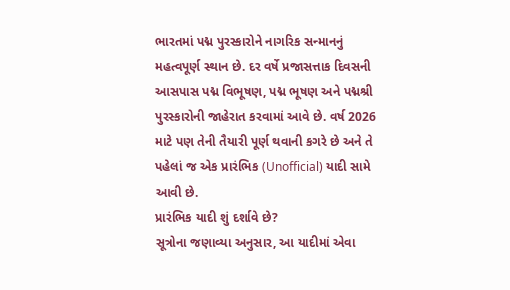ભારતમાં પદ્મ પુરસ્કારોને નાગરિક સન્માનનું મહત્વપૂર્ણ સ્થાન છે. દર વર્ષે પ્રજાસત્તાક દિવસની આસપાસ પદ્મ વિભૂષણ, પદ્મ ભૂષણ અને પદ્મશ્રી પુરસ્કારોની જાહેરાત કરવામાં આવે છે. વર્ષ 2026 માટે પણ તેની તૈયારી પૂર્ણ થવાની કગરે છે અને તે પહેલાં જ એક પ્રારંભિક (Unofficial) યાદી સામે આવી છે.
પ્રારંભિક યાદી શું દર્શાવે છે?
સૂત્રોના જણાવ્યા અનુસાર, આ યાદીમાં એવા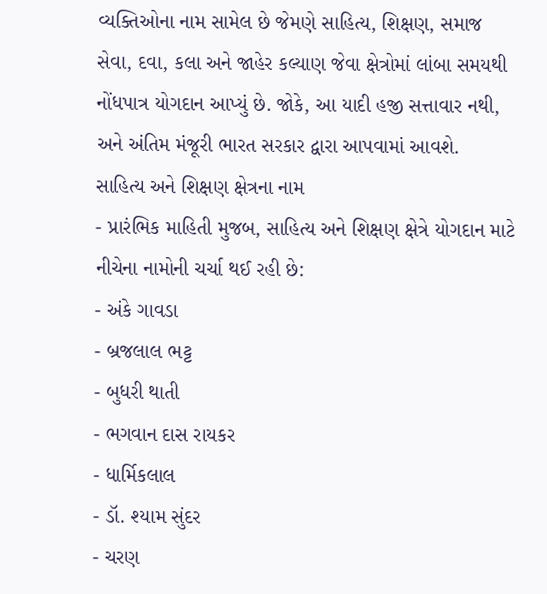વ્યક્તિઓના નામ સામેલ છે જેમણે સાહિત્ય, શિક્ષણ, સમાજ સેવા, દવા, કલા અને જાહેર કલ્યાણ જેવા ક્ષેત્રોમાં લાંબા સમયથી નોંધપાત્ર યોગદાન આપ્યું છે. જોકે, આ યાદી હજી સત્તાવાર નથી, અને અંતિમ મંજૂરી ભારત સરકાર દ્વારા આપવામાં આવશે.
સાહિત્ય અને શિક્ષણ ક્ષેત્રના નામ
- પ્રારંભિક માહિતી મુજબ, સાહિત્ય અને શિક્ષણ ક્ષેત્રે યોગદાન માટે નીચેના નામોની ચર્ચા થઈ રહી છે:
- અંકે ગાવડા
- બ્રજલાલ ભટ્ટ
- બુધરી થાતી
- ભગવાન દાસ રાયકર
- ધાર્મિકલાલ
- ડૉ. શ્યામ સુંદર
- ચરણ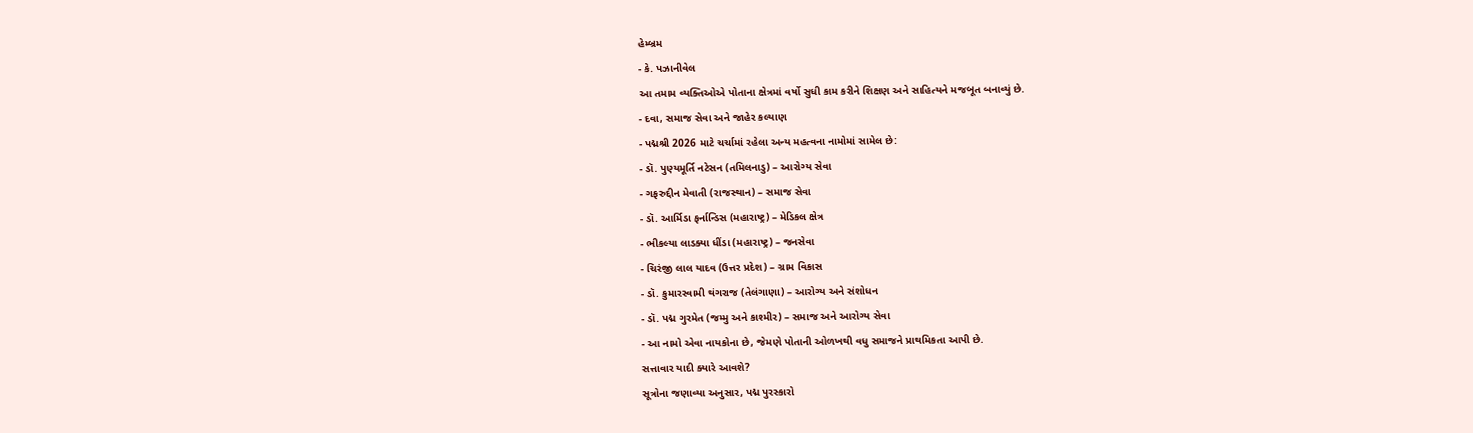હેમ્બ્રમ
- કે. પઝાનીવેલ
આ તમામ વ્યક્તિઓએ પોતાના ક્ષેત્રમાં વર્ષો સુધી કામ કરીને શિક્ષણ અને સાહિત્યને મજબૂત બનાવ્યું છે.
- દવા, સમાજ સેવા અને જાહેર કલ્યાણ
- પદ્મશ્રી 2026 માટે ચર્ચામાં રહેલા અન્ય મહત્વના નામોમાં સામેલ છે:
- ડૉ. પુણ્યમૂર્તિ નટેસન (તમિલનાડુ) – આરોગ્ય સેવા
- ગફરુદ્દીન મેવાતી (રાજસ્થાન) – સમાજ સેવા
- ડૉ. આર્મિડા ફર્નાન્ડિસ (મહારાષ્ટ્ર) – મેડિકલ ક્ષેત્ર
- ભીકલ્યા લાડક્યા ધીંડા (મહારાષ્ટ્ર) – જનસેવા
- ચિરંજી લાલ યાદવ (ઉત્તર પ્રદેશ) – ગ્રામ વિકાસ
- ડૉ. કુમારસ્વામી થંગરાજ (તેલંગાણા) – આરોગ્ય અને સંશોધન
- ડૉ. પદ્મ ગુરમેત (જમ્મુ અને કાશ્મીર) – સમાજ અને આરોગ્ય સેવા
- આ નામો એવા નાયકોના છે, જેમણે પોતાની ઓળખથી વધુ સમાજને પ્રાથમિકતા આપી છે.
સત્તાવાર યાદી ક્યારે આવશે?
સૂત્રોના જણાવ્યા અનુસાર, પદ્મ પુરસ્કારો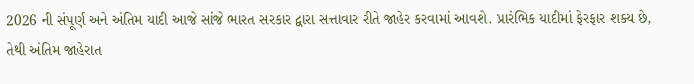2026 ની સંપૂર્ણ અને અંતિમ યાદી આજે સાંજે ભારત સરકાર દ્વારા સત્તાવાર રીતે જાહેર કરવામાં આવશે. પ્રારંભિક યાદીમાં ફેરફાર શક્ય છે, તેથી અંતિમ જાહેરાત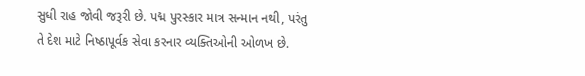સુધી રાહ જોવી જરૂરી છે. પદ્મ પુરસ્કાર માત્ર સન્માન નથી, પરંતુ તે દેશ માટે નિષ્ઠાપૂર્વક સેવા કરનાર વ્યક્તિઓની ઓળખ છે.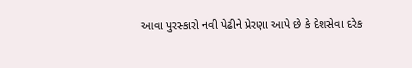આવા પુરસ્કારો નવી પેઢીને પ્રેરણા આપે છે કે દેશસેવા દરેક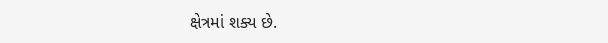ક્ષેત્રમાં શક્ય છે.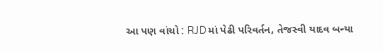આ પણ વાંચો : RJDમાં પેઢી પરિવર્તન, તેજસ્વી યાદવ બન્યા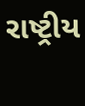રાષ્ટ્રીય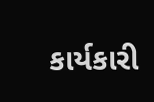કાર્યકારી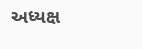અધ્યક્ષ